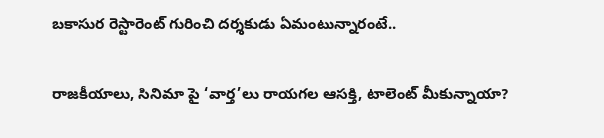బకాసుర రెస్టారెంట్‌ గురించి దర్శకుడు ఏమంటున్నారంటే..

రాజకీయాలు, సినిమా పై ‘వార్త’లు రాయగల ఆసక్తి, టాలెంట్ మీకున్నాయా?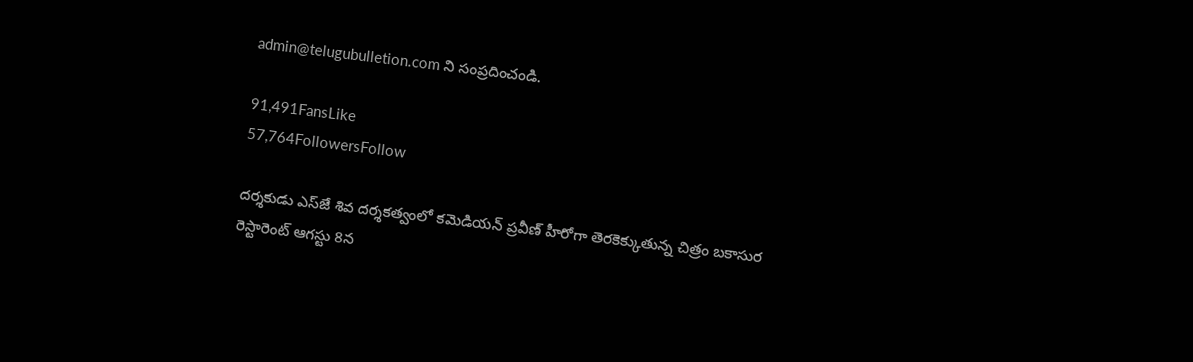admin@telugubulletion.com ని సంప్రదించండి.

91,491FansLike
57,764FollowersFollow

దర్శకుడు ఎస్‌జే శివ దర్శకత్వంలో కమెడియన్ ప్రవీణ్ హీరోగా తెరకెక్కుతున్న చిత్రం బకాసుర రెస్టారెంట్ ఆగస్టు 8న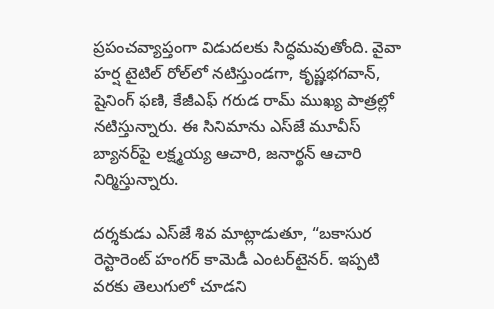ప్రపంచవ్యాప్తంగా విడుదలకు సిద్ధమవుతోంది. వైవా హర్ష టైటిల్ రోల్‌లో నటిస్తుండగా, కృష్ణభగవాన్, షైనింగ్ ఫణి, కేజీఎఫ్ గరుడ రామ్ ముఖ్య పాత్రల్లో నటిస్తున్నారు. ఈ సినిమాను ఎస్‌జే మూవీస్ బ్యానర్‌పై లక్ష్మయ్య ఆచారి, జనార్థన్ ఆచారి నిర్మిస్తున్నారు.

దర్శకుడు ఎస్‌జే శివ మాట్లాడుతూ, “బకాసుర రెస్టారెంట్ హంగర్ కామెడీ ఎంటర్‌టైనర్. ఇప్పటి వరకు తెలుగులో చూడని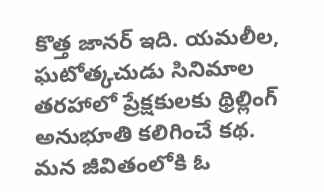కొత్త జానర్ ఇది. యమలీల, ఘటోత్కచుడు సినిమాల తరహాలో ప్రేక్షకులకు థ్రిల్లింగ్ అనుభూతి కలిగించే కథ. మన జీవితంలోకి ఓ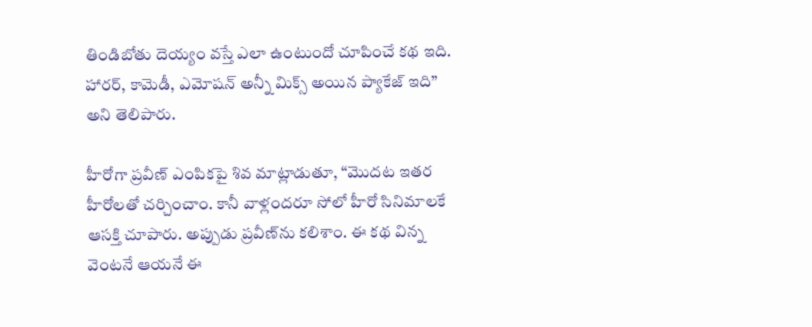తిండిబోతు దెయ్యం వస్తే ఎలా ఉంటుందో చూపించే కథ ఇది. హారర్, కామెడీ, ఎమోషన్ అన్నీ మిక్స్ అయిన ప్యాకేజ్ ఇది” అని తెలిపారు.

హీరోగా ప్రవీణ్ ఎంపికపై శివ మాట్లాడుతూ, “మొదట ఇతర హీరోలతో చర్చించాం. కానీ వాళ్లందరూ సోలో హీరో సినిమాలకే ఆసక్తి చూపారు. అప్పుడు ప్రవీణ్‌ను కలిశాం. ఈ కథ విన్న వెంటనే ఆయనే ఈ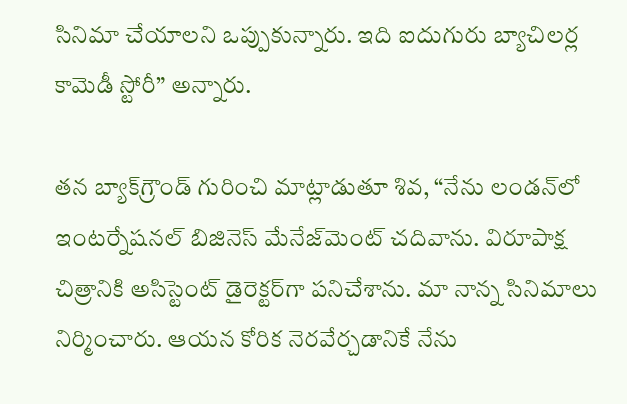సినిమా చేయాలని ఒప్పుకున్నారు. ఇది ఐదుగురు బ్యాచిలర్ల కామెడీ స్టోరీ” అన్నారు.

తన బ్యాక్‌గ్రౌండ్ గురించి మాట్లాడుతూ శివ, “నేను లండన్‌లో ఇంటర్నేషనల్ బిజినెస్ మేనేజ్‌మెంట్ చదివాను. విరూపాక్ష చిత్రానికి అసిస్టెంట్ డైరెక్టర్‌గా పనిచేశాను. మా నాన్న సినిమాలు నిర్మించారు. ఆయన కోరిక నెరవేర్చడానికే నేను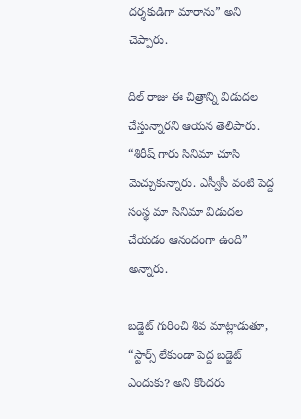దర్శకుడిగా మారాను” అని చెప్పారు.

దిల్ రాజు ఈ చిత్రాన్ని విడుదల చేస్తున్నారని ఆయన తెలిపారు. “శిరీష్ గారు సినిమా చూసి మెచ్చుకున్నారు. ఎస్వీసీ వంటి పెద్ద సంస్థ మా సినిమా విడుదల చేయడం ఆనందంగా ఉంది” అన్నారు.

బడ్జెట్ గురించి శివ మాట్లాడుతూ, “స్టార్స్ లేకుండా పెద్ద బడ్జెట్ ఎందుకు? అని కొందరు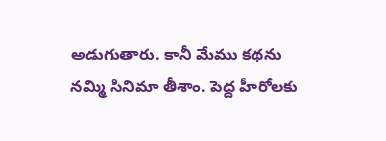అడుగుతారు. కానీ మేము కథను నమ్మి సినిమా తీశాం. పెద్ద హీరోలకు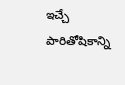ఇచ్చే పారితోషికాన్ని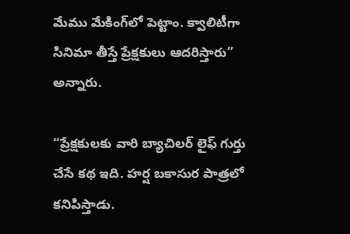మేము మేకింగ్‌లో పెట్టాం. క్వాలిటీగా సినిమా తీస్తే ప్రేక్షకులు ఆదరిస్తారు” అన్నారు.

“ప్రేక్షకులకు వారి బ్యాచిలర్ లైఫ్ గుర్తు చేసే కథ ఇది. హర్ష బకాసుర పాత్రలో కనిపిస్తాడు.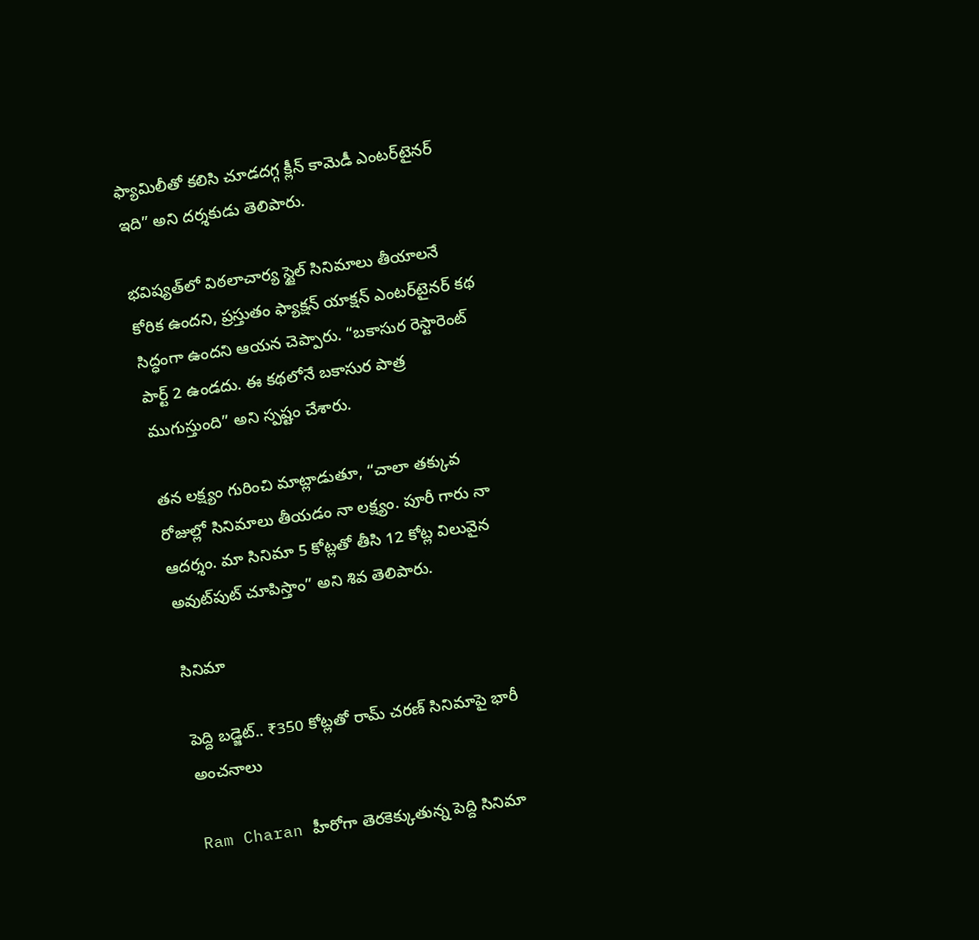ఫ్యామిలీతో కలిసి చూడదగ్గ క్లీన్ కామెడీ ఎంటర్‌టైనర్ ఇది” అని దర్శకుడు తెలిపారు.

భవిష్యత్‌లో విఠలాచార్య స్టైల్ సినిమాలు తీయాలనే కోరిక ఉందని, ప్రస్తుతం ఫ్యాక్షన్ యాక్షన్ ఎంటర్‌టైనర్ కథ సిద్ధంగా ఉందని ఆయన చెప్పారు. “బకాసుర రెస్టారెంట్ పార్ట్ 2 ఉండదు. ఈ కథలోనే బకాసుర పాత్ర ముగుస్తుంది” అని స్పష్టం చేశారు.

తన లక్ష్యం గురించి మాట్లాడుతూ, “చాలా తక్కువ రోజుల్లో సినిమాలు తీయడం నా లక్ష్యం. పూరీ గారు నా ఆదర్శం. మా సినిమా 5 కోట్లతో తీసి 12 కోట్ల విలువైన అవుట్‌పుట్ చూపిస్తాం” అని శివ తెలిపారు.

సినిమా

పెద్ది బడ్జెట్.. ₹350 కోట్లతో రామ్ చరణ్ సినిమాపై భారీ అంచనాలు

Ram Charan హీరోగా తెరకెక్కుతున్న పెద్ది సినిమా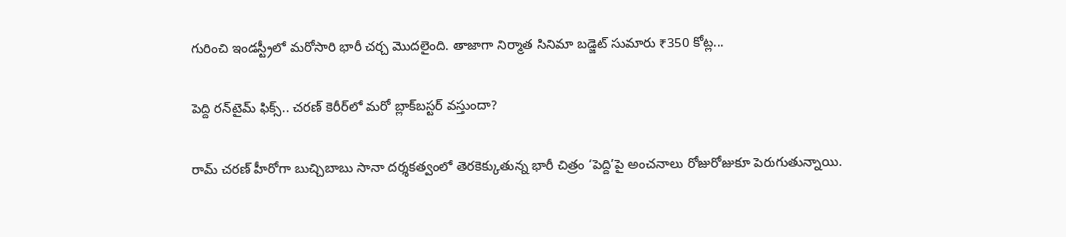గురించి ఇండస్ట్రీలో మరోసారి భారీ చర్చ మొదలైంది. తాజాగా నిర్మాత సినిమా బడ్జెట్ సుమారు ₹350 కోట్ల...

పెద్ది రన్‌టైమ్ ఫిక్స్.. చరణ్ కెరీర్‌లో మరో బ్లాక్‌బస్టర్ వస్తుందా?

రామ్ చరణ్ హీరోగా బుచ్చిబాబు సానా దర్శకత్వంలో తెరకెక్కుతున్న భారీ చిత్రం ‘పెద్ది’పై అంచనాలు రోజురోజుకూ పెరుగుతున్నాయి.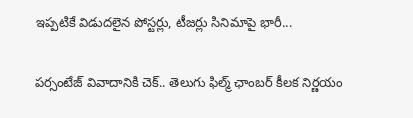ఇప్పటికే విడుదలైన పోస్టర్లు, టీజర్లు సినిమాపై భారీ...

పర్సంటేజ్ వివాదానికి చెక్.. తెలుగు ఫిల్మ్ ఛాంబర్ కీలక నిర్ణయం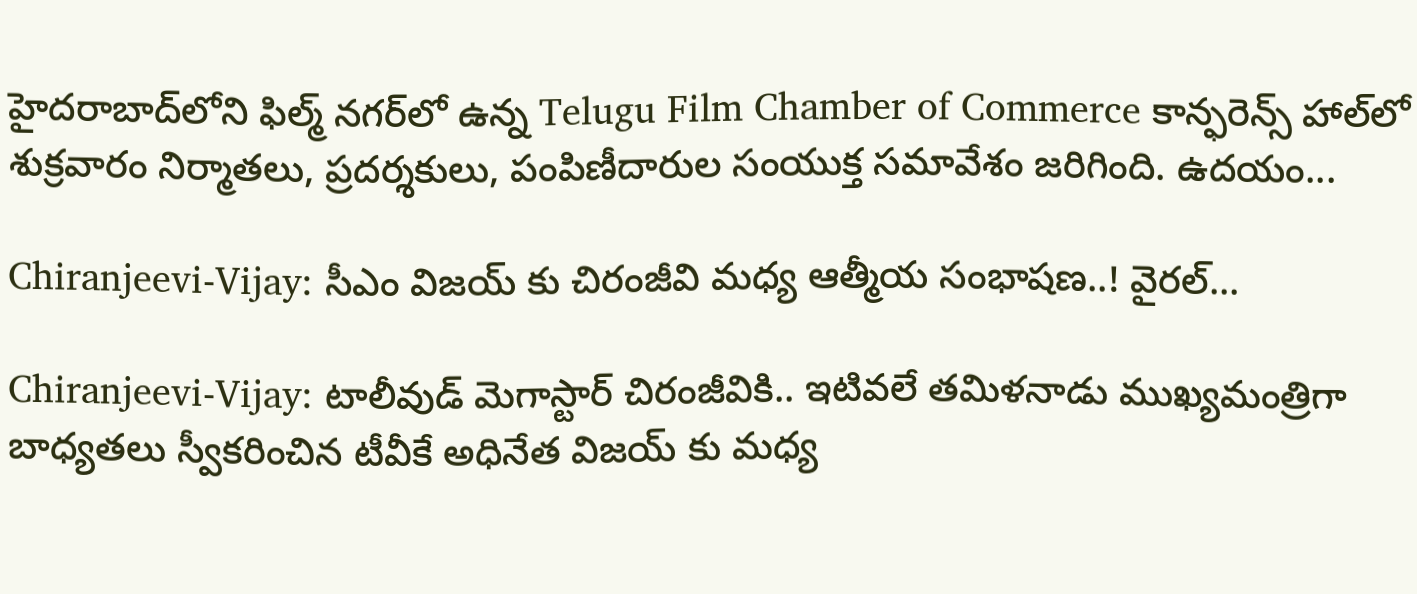హైదరాబాద్‌లోని ఫిల్మ్ నగర్‌లో ఉన్న Telugu Film Chamber of Commerce కాన్ఫరెన్స్ హాల్‌లో శుక్రవారం నిర్మాతలు, ప్రదర్శకులు, పంపిణీదారుల సంయుక్త సమావేశం జరిగింది. ఉదయం...

Chiranjeevi-Vijay: సీఎం విజయ్ కు చిరంజీవి మధ్య ఆత్మీయ సంభాషణ..! వైరల్...

Chiranjeevi-Vijay: టాలీవుడ్ మెగాస్టార్ చిరంజీవికి.. ఇటివలే తమిళనాడు ముఖ్యమంత్రిగా బాధ్యతలు స్వీకరించిన టీవీకే అధినేత విజయ్ కు మధ్య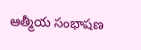ఆత్మీయ సంభాషణ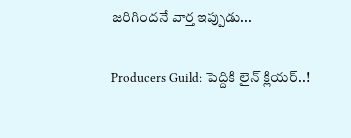జరిగిందనే వార్త ఇప్పుడు...

Producers Guild: పెద్దికి లైన్ క్లియర్..!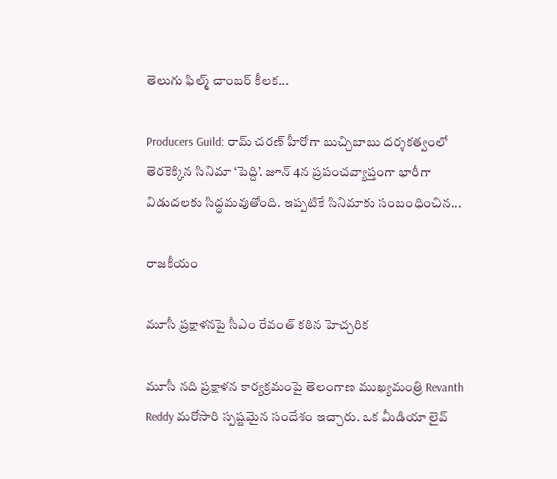తెలుగు ఫిల్మ్ చాంబర్ కీలక...

Producers Guild: రామ్ చరణ్ హీరోగా బుచ్చిబాబు దర్శకత్వంలో తెరకెక్కిన సినిమా ‘పెద్ది’. జూన్ 4న ప్రపంచవ్యాప్తంగా భారీగా విడుదలకు సిద్ధమవుతోంది. ఇప్పటికే సినిమాకు సంబంధించిన...

రాజకీయం

మూసీ ప్రక్షాళనపై సీఎం రేవంత్ కఠిన హెచ్చరిక

మూసీ నది ప్రక్షాళన కార్యక్రమంపై తెలంగాణ ముఖ్యమంత్రి Revanth Reddy మరోసారి స్పష్టమైన సందేశం ఇచ్చారు. ఒక మీడియా లైవ్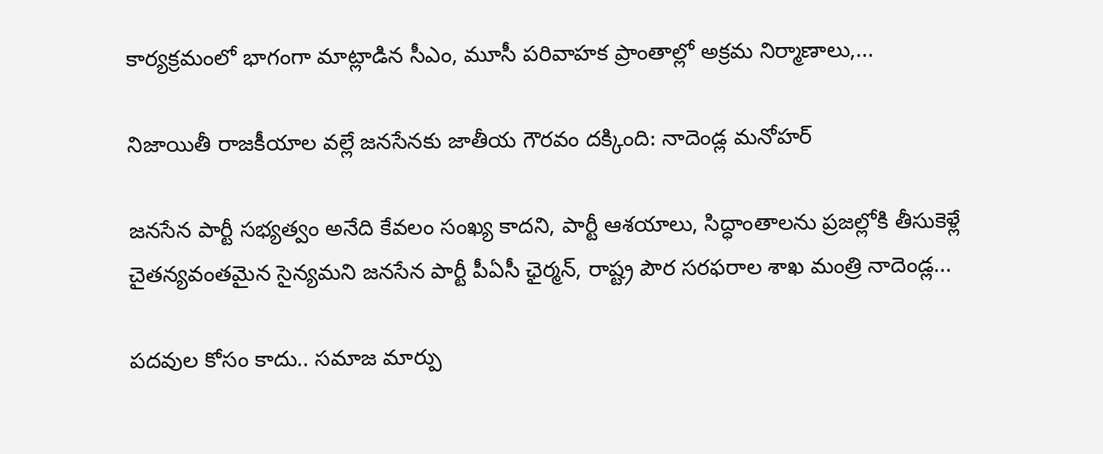కార్యక్రమంలో భాగంగా మాట్లాడిన సీఎం, మూసీ పరివాహక ప్రాంతాల్లో అక్రమ నిర్మాణాలు,...

నిజాయితీ రాజకీయాల వల్లే జనసేనకు జాతీయ గౌరవం దక్కింది: నాదెండ్ల మనోహర్

జనసేన పార్టీ సభ్యత్వం అనేది కేవలం సంఖ్య కాదని, పార్టీ ఆశయాలు, సిద్ధాంతాలను ప్రజల్లోకి తీసుకెళ్లే చైతన్యవంతమైన సైన్యమని జనసేన పార్టీ పీఏసీ ఛైర్మన్, రాష్ట్ర పౌర సరఫరాల శాఖ మంత్రి నాదెండ్ల...

పదవుల కోసం కాదు.. సమాజ మార్పు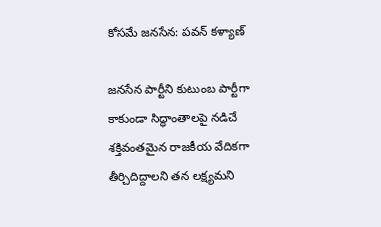కోసమే జనసేన: పవన్ కళ్యాణ్

జనసేన పార్టీని కుటుంబ పార్టీగా కాకుండా సిద్ధాంతాలపై నడిచే శక్తివంతమైన రాజకీయ వేదికగా తీర్చిదిద్దాలని తన లక్ష్యమని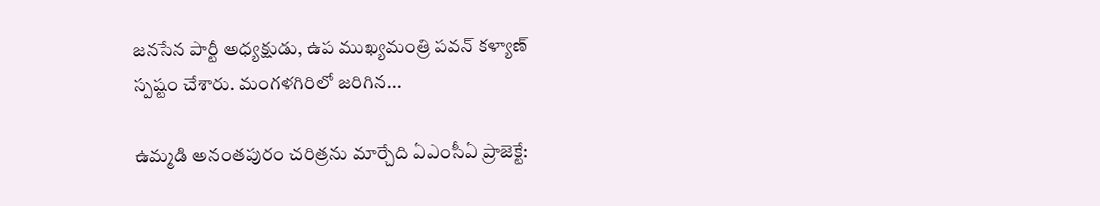జనసేన పార్టీ అధ్యక్షుడు, ఉప ముఖ్యమంత్రి పవన్ కళ్యాణ్ స్పష్టం చేశారు. మంగళగిరిలో జరిగిన...

ఉమ్మడి అనంతపురం చరిత్రను మార్చేది ఏఎంసీఏ ప్రాజెక్టే: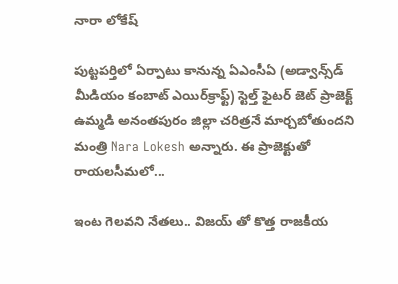నారా లోకేష్

పుట్టపర్తిలో ఏర్పాటు కానున్న ఏఎంసీఏ (అడ్వాన్స్‌డ్ మీడియం కంబాట్ ఎయిర్‌క్రాఫ్ట్) స్టెల్త్ ఫైటర్ జెట్ ప్రాజెక్ట్ ఉమ్మడి అనంతపురం జిల్లా చరిత్రనే మార్చబోతుందని మంత్రి Nara Lokesh అన్నారు. ఈ ప్రాజెక్టుతో రాయలసీమలో...

ఇంట గెలవని నేతలు.. విజయ్ తో కొత్త రాజకీయ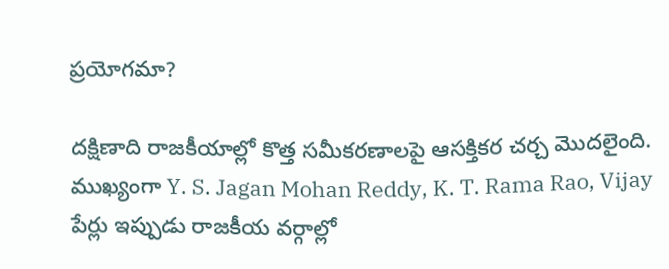ప్రయోగమా?

దక్షిణాది రాజకీయాల్లో కొత్త సమీకరణాలపై ఆసక్తికర చర్చ మొదలైంది. ముఖ్యంగా Y. S. Jagan Mohan Reddy, K. T. Rama Rao, Vijay పేర్లు ఇప్పుడు రాజకీయ వర్గాల్లో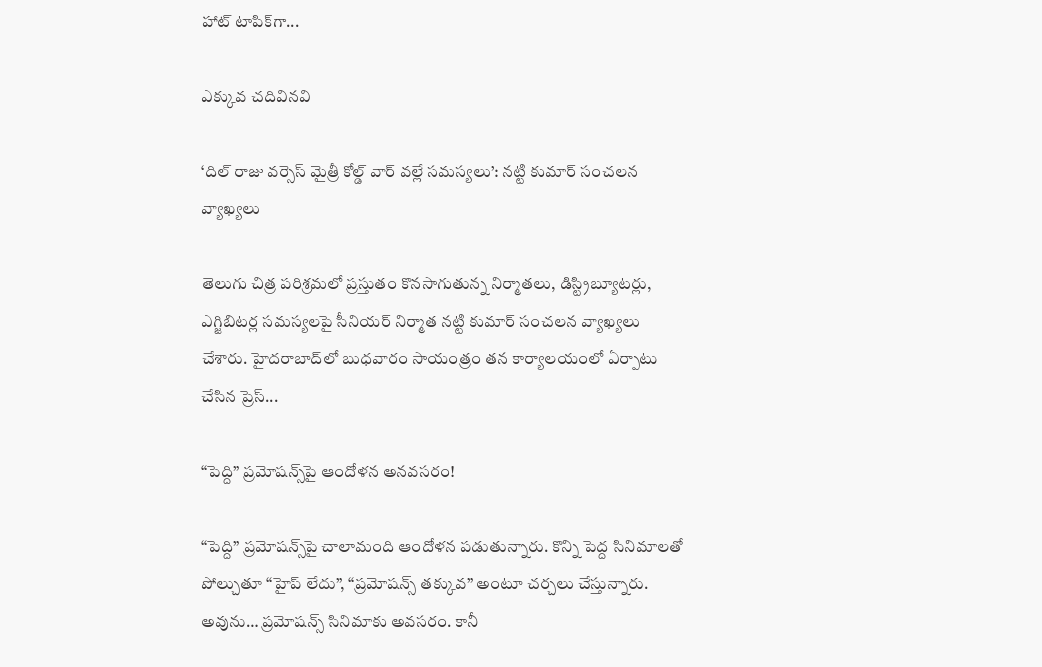హాట్ టాపిక్‌గా...

ఎక్కువ చదివినవి

‘దిల్ రాజు వర్సెస్ మైత్రీ కోల్డ్ వార్ వల్లే సమస్యలు’: నట్టి కుమార్ సంచలన వ్యాఖ్యలు

తెలుగు చిత్ర పరిశ్రమలో ప్రస్తుతం కొనసాగుతున్న నిర్మాతలు, డిస్ట్రిబ్యూటర్లు, ఎగ్జిబిటర్ల సమస్యలపై సీనియర్ నిర్మాత నట్టి కుమార్ సంచలన వ్యాఖ్యలు చేశారు. హైదరాబాద్‌లో బుధవారం సాయంత్రం తన కార్యాలయంలో ఏర్పాటు చేసిన ప్రెస్...

“పెద్ది” ప్రమోషన్స్‌పై ఆందోళన అనవసరం!

“పెద్ది” ప్రమోషన్స్‌పై చాలామంది ఆందోళన పడుతున్నారు. కొన్ని పెద్ద సినిమాలతో పోల్చుతూ “హైప్ లేదు”, “ప్రమోషన్స్ తక్కువ” అంటూ చర్చలు చేస్తున్నారు. అవును… ప్రమోషన్స్ సినిమాకు అవసరం. కానీ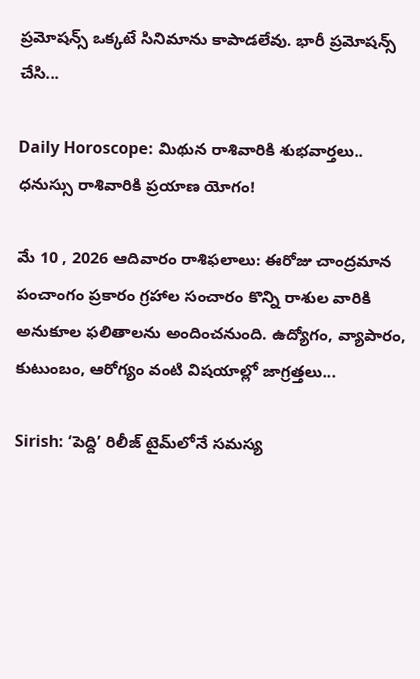ప్రమోషన్స్ ఒక్కటే సినిమాను కాపాడలేవు. భారీ ప్రమోషన్స్ చేసి...

Daily Horoscope: మిథున రాశివారికి శుభవార్తలు.. ధనుస్సు రాశివారికి ప్రయాణ యోగం!

మే 10 , 2026 ఆదివారం రాశిఫలాలు: ఈరోజు చాంద్రమాన పంచాంగం ప్రకారం గ్రహాల సంచారం కొన్ని రాశుల వారికి అనుకూల ఫలితాలను అందించనుంది. ఉద్యోగం, వ్యాపారం, కుటుంబం, ఆరోగ్యం వంటి విషయాల్లో జాగ్రత్తలు...

Sirish: ‘పెద్ది’ రిలీజ్ టైమ్‌లోనే సమస్య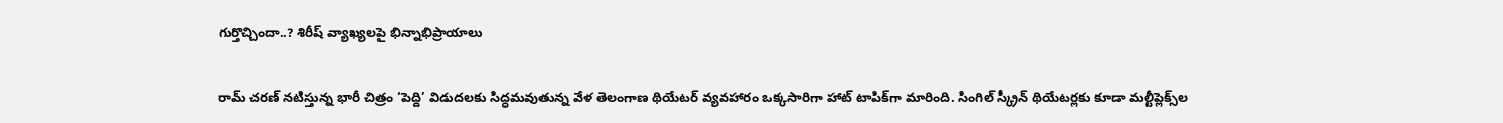గుర్తొచ్చిందా..? శిరీష్ వ్యాఖ్యలపై భిన్నాభిప్రాయాలు

రామ్ చరణ్ నటిస్తున్న భారీ చిత్రం ‘పెద్ది’ విడుదలకు సిద్ధమవుతున్న వేళ తెలంగాణ థియేటర్ వ్యవహారం ఒక్కసారిగా హాట్ టాపిక్‌గా మారింది. సింగిల్ స్క్రీన్ థియేటర్లకు కూడా మల్టీప్లెక్స్‌ల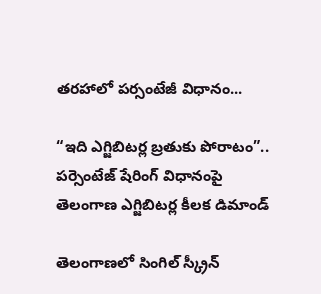తరహాలో పర్సంటేజీ విధానం...

“ఇది ఎగ్జిబిటర్ల బ్రతుకు పోరాటం”.. పర్సెంటేజ్ షేరింగ్ విధానంపై తెలంగాణ ఎగ్జిబిటర్ల కీలక డిమాండ్

తెలంగాణలో సింగిల్ స్క్రీన్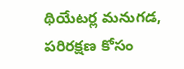థియేటర్ల మనుగడ, పరిరక్షణ కోసం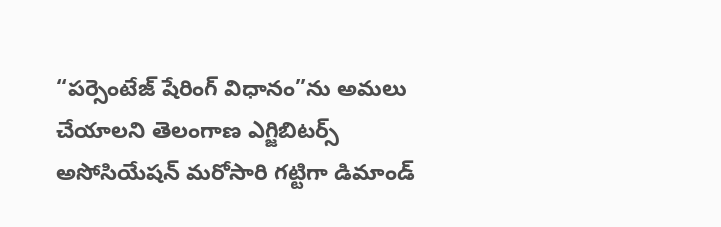“పర్సెంటేజ్ షేరింగ్ విధానం”ను అమలు చేయాలని తెలంగాణ ఎగ్జిబిటర్స్ అసోసియేషన్ మరోసారి గట్టిగా డిమాండ్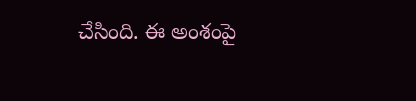చేసింది. ఈ అంశంపై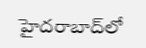హైదరాబాద్‌లో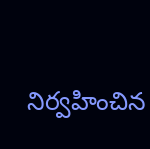నిర్వహించిన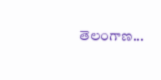తెలంగాణ...